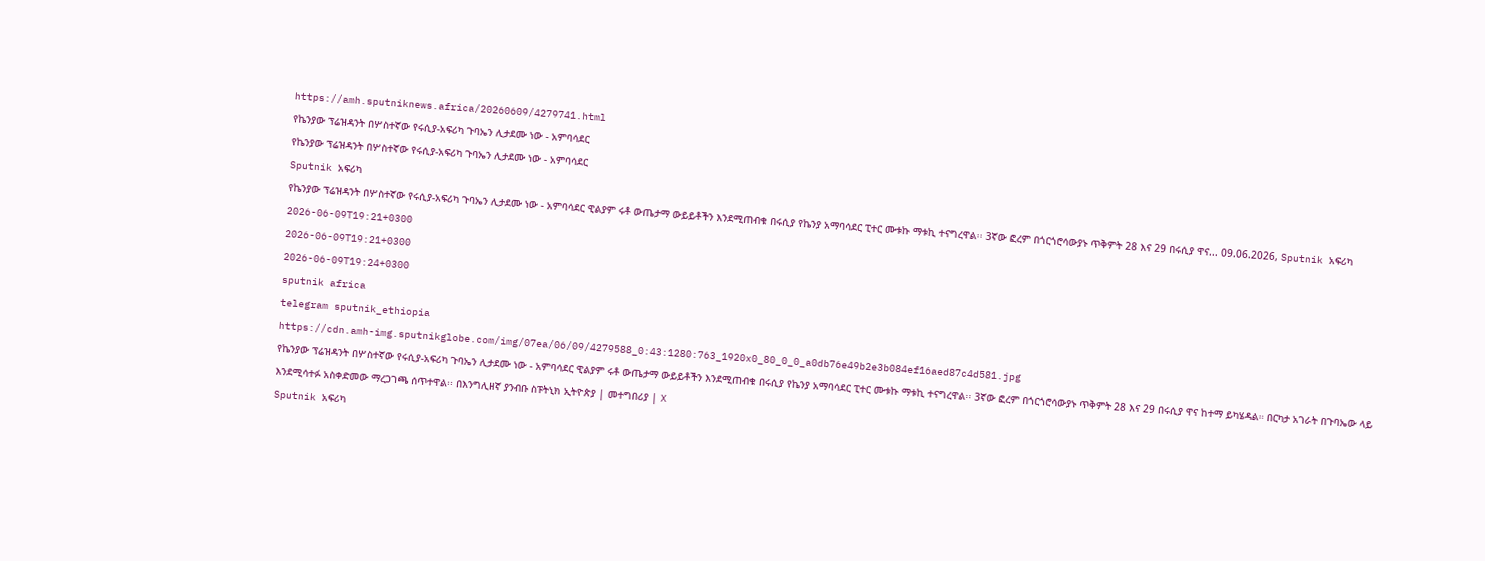https://amh.sputniknews.africa/20260609/4279741.html
የኬንያው ፕሬዝዳንት በሦስተኛው የሩሲያ-አፍሪካ ጉባኤን ሊታደሙ ነው - አምባሳደር
የኬንያው ፕሬዝዳንት በሦስተኛው የሩሲያ-አፍሪካ ጉባኤን ሊታደሙ ነው - አምባሳደር
Sputnik አፍሪካ
የኬንያው ፕሬዝዳንት በሦስተኛው የሩሲያ-አፍሪካ ጉባኤን ሊታደሙ ነው - አምባሳደር ዊልያም ሩቶ ውጤታማ ውይይቶችን እንደሚጠብቁ በሩሲያ የኬንያ አማባሳደር ፒተር ሙቱኩ ማቱኪ ተናግረዋል፡፡ 3ኛው ፎረም በጎርጎሮሳውያኑ ጥቅምት 28 እና 29 በሩሲያ ዋና... 09.06.2026, Sputnik አፍሪካ
2026-06-09T19:21+0300
2026-06-09T19:21+0300
2026-06-09T19:24+0300
sputnik africa
telegram sputnik_ethiopia
https://cdn.amh-img.sputnikglobe.com/img/07ea/06/09/4279588_0:43:1280:763_1920x0_80_0_0_a0db76e49b2e3b084ef16aed87c4d581.jpg
የኬንያው ፕሬዝዳንት በሦስተኛው የሩሲያ-አፍሪካ ጉባኤን ሊታደሙ ነው - አምባሳደር ዊልያም ሩቶ ውጤታማ ውይይቶችን እንደሚጠብቁ በሩሲያ የኬንያ አማባሳደር ፒተር ሙቱኩ ማቱኪ ተናግረዋል፡፡ 3ኛው ፎረም በጎርጎሮሳውያኑ ጥቅምት 28 እና 29 በሩሲያ ዋና ከተማ ይካሄዳል። በርካታ አገራት በጉባኤው ላይ እንደሚሳተፉ አስቀድመው ማረጋገጫ ሰጥተዋል፡፡ በእንግሊዘኛ ያንብቡ ስፑትኒክ ኢትዮጵያ | መተግበሪያ | X
Sputnik አፍሪካ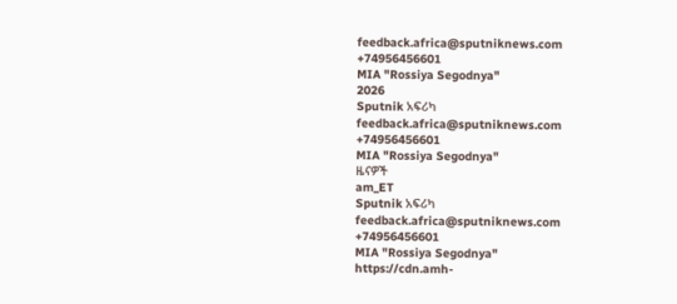feedback.africa@sputniknews.com
+74956456601
MIA "Rossiya Segodnya"
2026
Sputnik አፍሪካ
feedback.africa@sputniknews.com
+74956456601
MIA "Rossiya Segodnya"
ዜናዎች
am_ET
Sputnik አፍሪካ
feedback.africa@sputniknews.com
+74956456601
MIA "Rossiya Segodnya"
https://cdn.amh-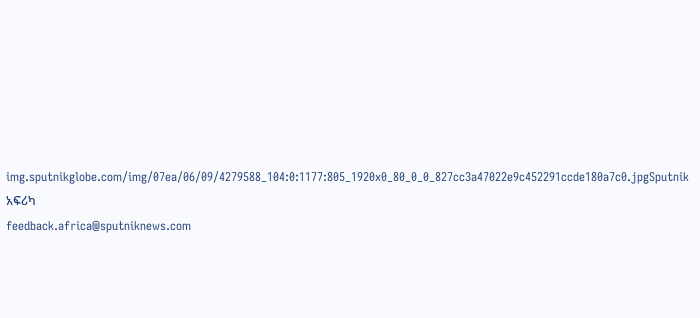img.sputnikglobe.com/img/07ea/06/09/4279588_104:0:1177:805_1920x0_80_0_0_827cc3a47022e9c452291ccde180a7c0.jpgSputnik አፍሪካ
feedback.africa@sputniknews.com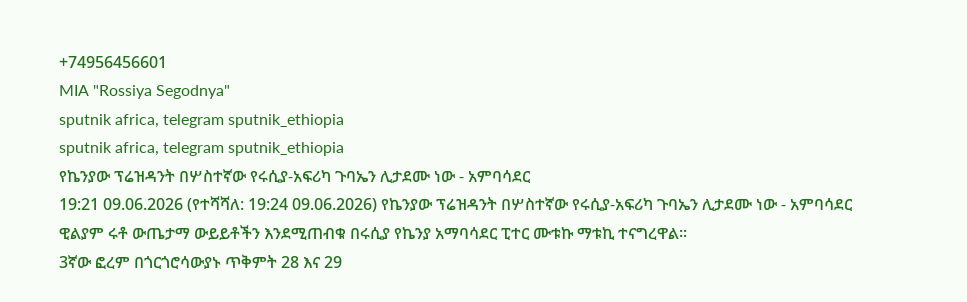+74956456601
MIA "Rossiya Segodnya"
sputnik africa, telegram sputnik_ethiopia
sputnik africa, telegram sputnik_ethiopia
የኬንያው ፕሬዝዳንት በሦስተኛው የሩሲያ-አፍሪካ ጉባኤን ሊታደሙ ነው - አምባሳደር
19:21 09.06.2026 (የተሻሻለ: 19:24 09.06.2026) የኬንያው ፕሬዝዳንት በሦስተኛው የሩሲያ-አፍሪካ ጉባኤን ሊታደሙ ነው - አምባሳደር
ዊልያም ሩቶ ውጤታማ ውይይቶችን እንደሚጠብቁ በሩሲያ የኬንያ አማባሳደር ፒተር ሙቱኩ ማቱኪ ተናግረዋል፡፡
3ኛው ፎረም በጎርጎሮሳውያኑ ጥቅምት 28 እና 29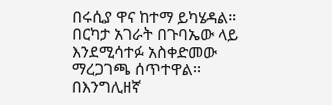በሩሲያ ዋና ከተማ ይካሄዳል። በርካታ አገራት በጉባኤው ላይ እንደሚሳተፉ አስቀድመው ማረጋገጫ ሰጥተዋል፡፡
በእንግሊዘኛ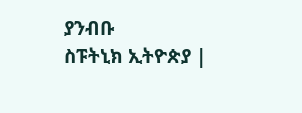ያንብቡ
ስፑትኒክ ኢትዮጵያ |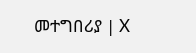መተግበሪያ | X